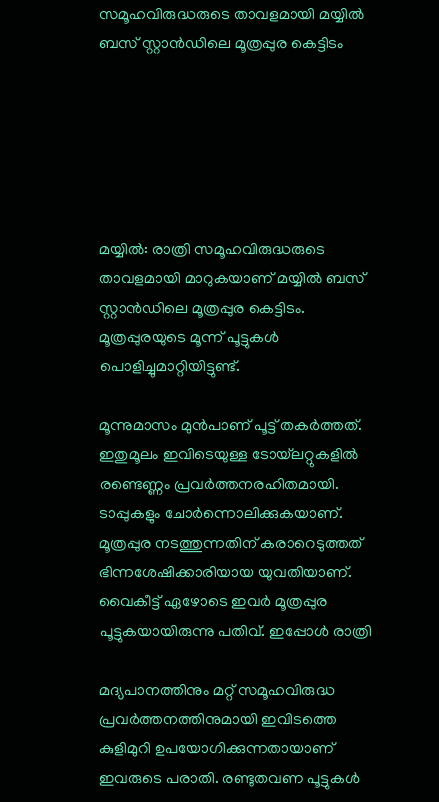സമൂഹവിരുദ്ധരുടെ താവളമായി മയ്യില്‍ ബസ് സ്റ്റാന്‍ഡിലെ മൂത്രപ്പുര കെട്ടിടം






മയ്യില്‍: രാത്രി സമൂഹവിരുദ്ധരുടെ താവളമായി മാറുകയാണ് മയ്യില്‍ ബസ് സ്റ്റാന്‍ഡിലെ മൂത്രപ്പുര കെട്ടിടം. മൂത്രപ്പുരയുടെ മൂന്ന് പൂട്ടുകള്‍ പൊളിച്ചുമാറ്റിയിട്ടുണ്ട്.

മൂന്നുമാസം മുന്‍പാണ് പൂട്ട് തകര്‍ത്തത്. ഇതുമൂലം ഇവിടെയുള്ള ടോയ്‌ലറ്റുകളില്‍ രണ്ടെണ്ണം പ്രവര്‍ത്തനരഹിതമായി. ടാപ്പുകളും ചോര്‍ന്നൊലിക്കുകയാണ്. മൂത്രപ്പുര നടത്തുന്നതിന് കരാറെടുത്തത് ഭിന്നശേഷിക്കാരിയായ യുവതിയാണ്. വൈകീട്ട് ഏഴോടെ ഇവര്‍ മൂത്രപ്പുര പൂട്ടുകയായിരുന്നു പതിവ്. ഇപ്പോള്‍ രാത്രി

മദ്യപാനത്തിനും മറ്റ് സമൂഹവിരുദ്ധ പ്രവര്‍ത്തനത്തിനുമായി ഇവിടത്തെ കുളിമുറി ഉപയോഗിക്കുന്നതായാണ് ഇവരുടെ പരാതി. രണ്ടുതവണ പൂട്ടുകള്‍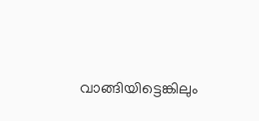വാങ്ങിയിട്ടെങ്കിലും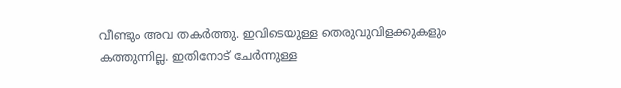വീണ്ടും അവ തകര്‍ത്തു. ഇവിടെയുള്ള തെരുവുവിളക്കുകളും കത്തുന്നില്ല. ഇതിനോട് ചേര്‍ന്നുള്ള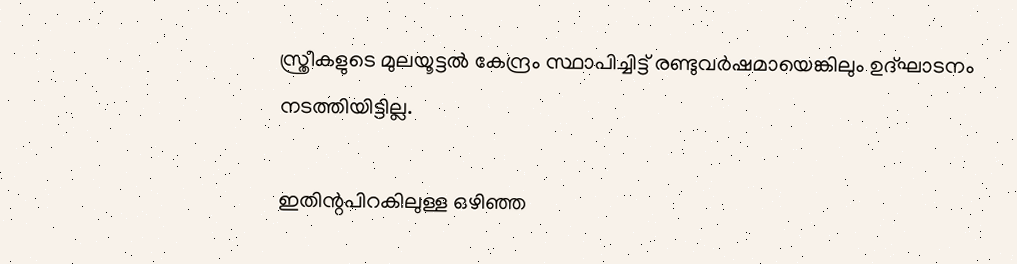സ്ത്രീകളുടെ മുലയൂട്ടല്‍ കേന്ദ്രം സ്ഥാപിച്ചിട്ട് രണ്ടുവര്‍ഷമായെങ്കിലും ഉദ്ഘാടനം നടത്തിയിട്ടില്ല.

ഇതിന്റപിറകിലുള്ള ഒഴിഞ്ഞ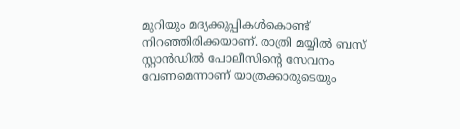മുറിയും മദ്യക്കുപ്പികള്‍കൊണ്ട് നിറഞ്ഞിരിക്കയാണ്. രാത്രി മയ്യില്‍ ബസ് സ്റ്റാന്‍ഡില്‍ പോലീസിന്റെ സേവനം വേണമെന്നാണ് യാത്രക്കാരുടെയും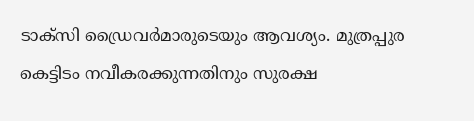ടാക്സി ഡ്രൈവര്‍മാരുടെയും ആവശ്യം. മുത്രപ്പുര കെട്ടിടം നവീകരക്കുന്നതിനും സുരക്ഷ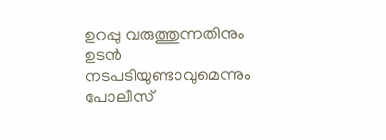ഉറപ്പു വരുത്തുന്നതിനും ഉടന്‍ നടപടിയുണ്ടാവുമെന്നും പോലീസ്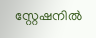സ്റ്റേഷനില്‍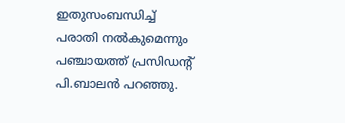ഇതുസംബന്ധിച്ച്‌ പരാതി നല്‍കുമെന്നും പഞ്ചായത്ത് പ്രസിഡന്റ് പി.ബാലന്‍ പറഞ്ഞു.